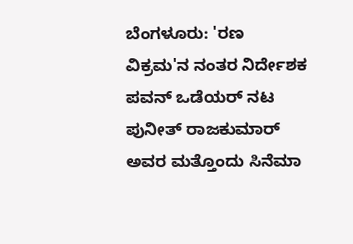ಬೆಂಗಳೂರು: 'ರಣ ವಿಕ್ರಮ'ನ ನಂತರ ನಿರ್ದೇಶಕ ಪವನ್ ಒಡೆಯರ್ ನಟ ಪುನೀತ್ ರಾಜಕುಮಾರ್ ಅವರ ಮತ್ತೊಂದು ಸಿನೆಮಾ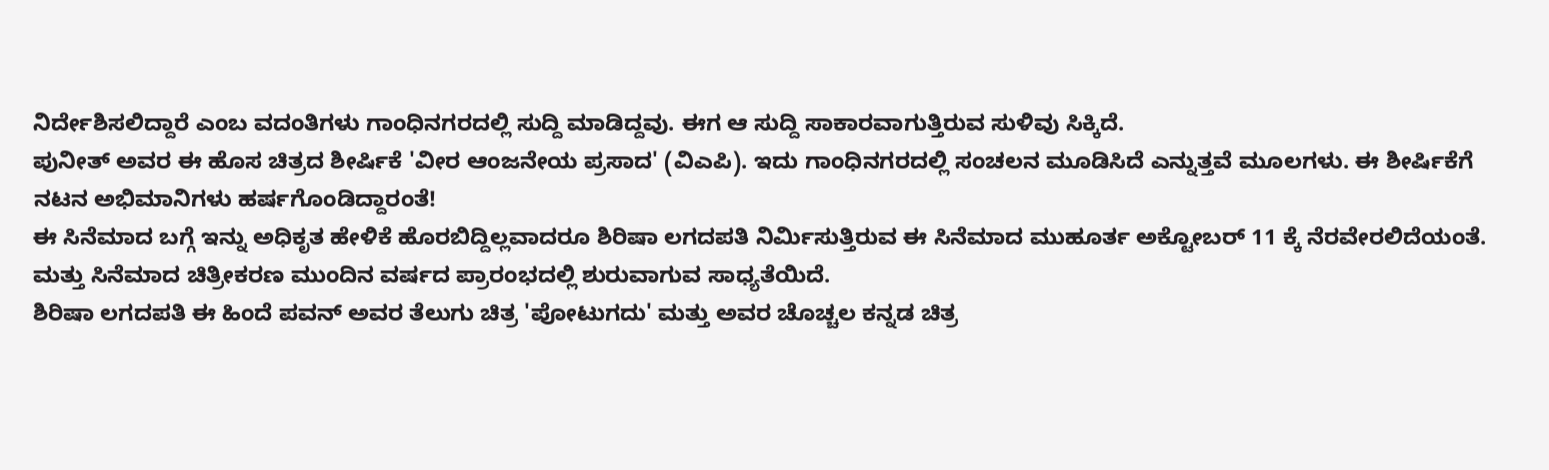ನಿರ್ದೇಶಿಸಲಿದ್ದಾರೆ ಎಂಬ ವದಂತಿಗಳು ಗಾಂಧಿನಗರದಲ್ಲಿ ಸುದ್ದಿ ಮಾಡಿದ್ದವು. ಈಗ ಆ ಸುದ್ದಿ ಸಾಕಾರವಾಗುತ್ತಿರುವ ಸುಳಿವು ಸಿಕ್ಕಿದೆ.
ಪುನೀತ್ ಅವರ ಈ ಹೊಸ ಚಿತ್ರದ ಶೀರ್ಷಿಕೆ 'ವೀರ ಆಂಜನೇಯ ಪ್ರಸಾದ' (ವಿಎಪಿ). ಇದು ಗಾಂಧಿನಗರದಲ್ಲಿ ಸಂಚಲನ ಮೂಡಿಸಿದೆ ಎನ್ನುತ್ತವೆ ಮೂಲಗಳು. ಈ ಶೀರ್ಷಿಕೆಗೆ ನಟನ ಅಭಿಮಾನಿಗಳು ಹರ್ಷಗೊಂಡಿದ್ದಾರಂತೆ!
ಈ ಸಿನೆಮಾದ ಬಗ್ಗೆ ಇನ್ನು ಅಧಿಕೃತ ಹೇಳಿಕೆ ಹೊರಬಿದ್ದಿಲ್ಲವಾದರೂ ಶಿರಿಷಾ ಲಗದಪತಿ ನಿರ್ಮಿಸುತ್ತಿರುವ ಈ ಸಿನೆಮಾದ ಮುಹೂರ್ತ ಅಕ್ಟೋಬರ್ 11 ಕ್ಕೆ ನೆರವೇರಲಿದೆಯಂತೆ. ಮತ್ತು ಸಿನೆಮಾದ ಚಿತ್ರೀಕರಣ ಮುಂದಿನ ವರ್ಷದ ಪ್ರಾರಂಭದಲ್ಲಿ ಶುರುವಾಗುವ ಸಾಧ್ಯತೆಯಿದೆ.
ಶಿರಿಷಾ ಲಗದಪತಿ ಈ ಹಿಂದೆ ಪವನ್ ಅವರ ತೆಲುಗು ಚಿತ್ರ 'ಪೋಟುಗದು' ಮತ್ತು ಅವರ ಚೊಚ್ಚಲ ಕನ್ನಡ ಚಿತ್ರ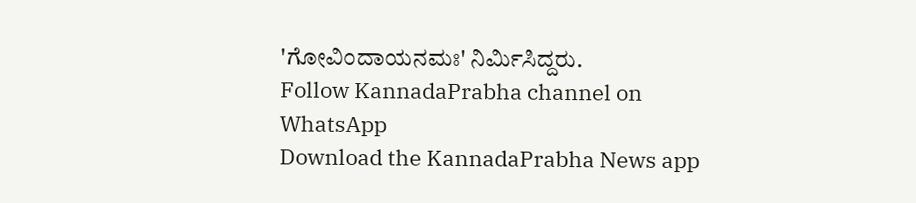'ಗೋವಿಂದಾಯನಮಃ' ನಿರ್ಮಿಸಿದ್ದರು.
Follow KannadaPrabha channel on WhatsApp
Download the KannadaPrabha News app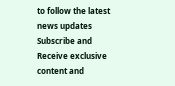to follow the latest news updates
Subscribe and Receive exclusive content and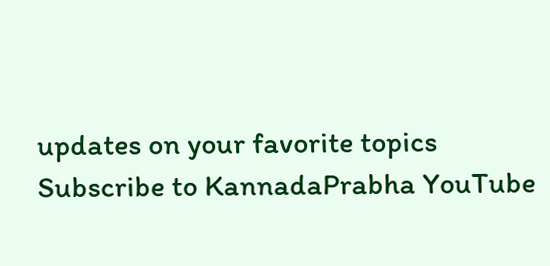updates on your favorite topics
Subscribe to KannadaPrabha YouTube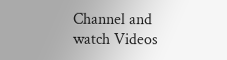Channel and watch Videos